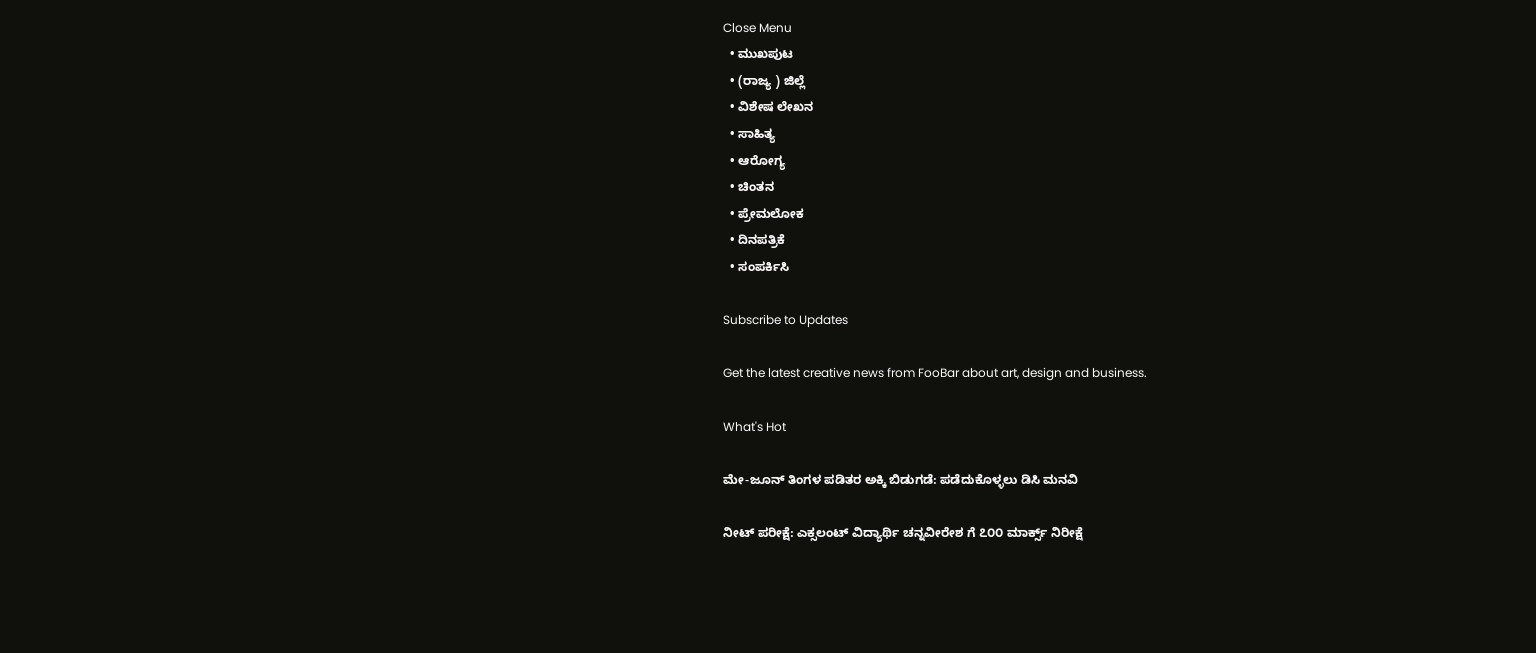Close Menu
  • ಮುಖಪುಟ
  • (ರಾಜ್ಯ ) ಜಿಲ್ಲೆ
  • ವಿಶೇಷ ಲೇಖನ
  • ಸಾಹಿತ್ಯ
  • ಆರೋಗ್ಯ
  • ಚಿಂತನ
  • ಪ್ರೇಮಲೋಕ
  • ದಿನಪತ್ರಿಕೆ
  • ಸಂಪರ್ಕಿಸಿ

Subscribe to Updates

Get the latest creative news from FooBar about art, design and business.

What's Hot

ಮೇ-ಜೂನ್ ತಿಂಗಳ ಪಡಿತರ ಅಕ್ಕಿ ಬಿಡುಗಡೆ: ಪಡೆದುಕೊಳ್ಳಲು ಡಿಸಿ ಮನವಿ

ನೀಟ್ ಪರೀಕ್ಷೆ: ಎಕ್ಸಲಂಟ್ ವಿದ್ಯಾರ್ಥಿ ಚನ್ನವೀರೇಶ ಗೆ ೭೦೦ ಮಾರ್ಕ್ಸ್ ನಿರೀಕ್ಷೆ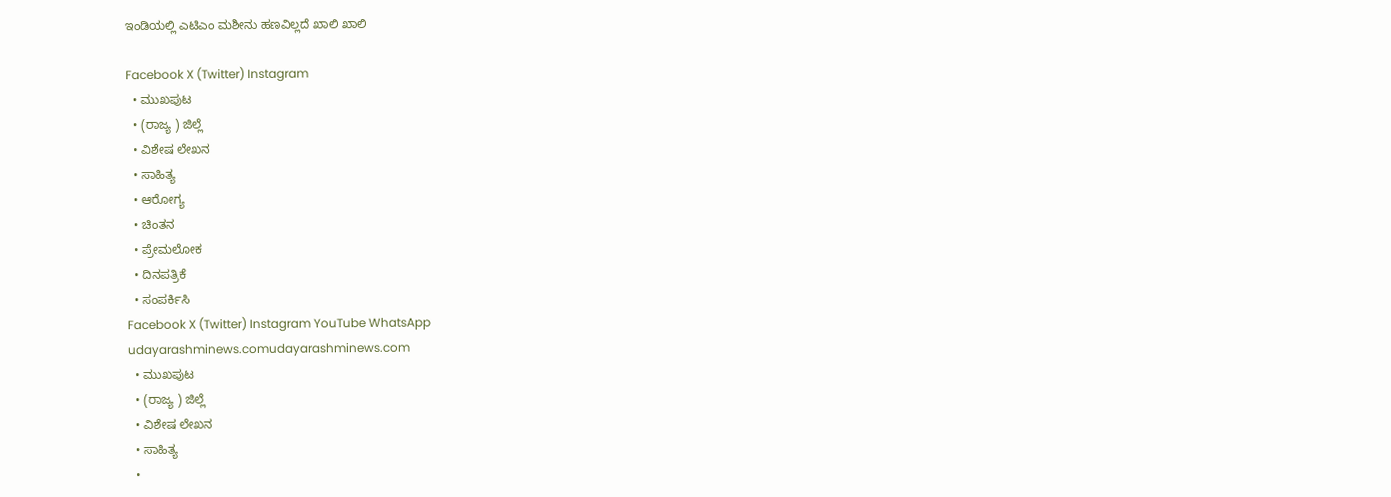ಇಂಡಿಯಲ್ಲಿ ಎಟಿಎಂ ಮಶೀನು ಹಣವಿಲ್ಲದೆ ಖಾಲಿ ಖಾಲಿ

Facebook X (Twitter) Instagram
  • ಮುಖಪುಟ
  • (ರಾಜ್ಯ ) ಜಿಲ್ಲೆ
  • ವಿಶೇಷ ಲೇಖನ
  • ಸಾಹಿತ್ಯ
  • ಆರೋಗ್ಯ
  • ಚಿಂತನ
  • ಪ್ರೇಮಲೋಕ
  • ದಿನಪತ್ರಿಕೆ
  • ಸಂಪರ್ಕಿಸಿ
Facebook X (Twitter) Instagram YouTube WhatsApp
udayarashminews.comudayarashminews.com
  • ಮುಖಪುಟ
  • (ರಾಜ್ಯ ) ಜಿಲ್ಲೆ
  • ವಿಶೇಷ ಲೇಖನ
  • ಸಾಹಿತ್ಯ
  •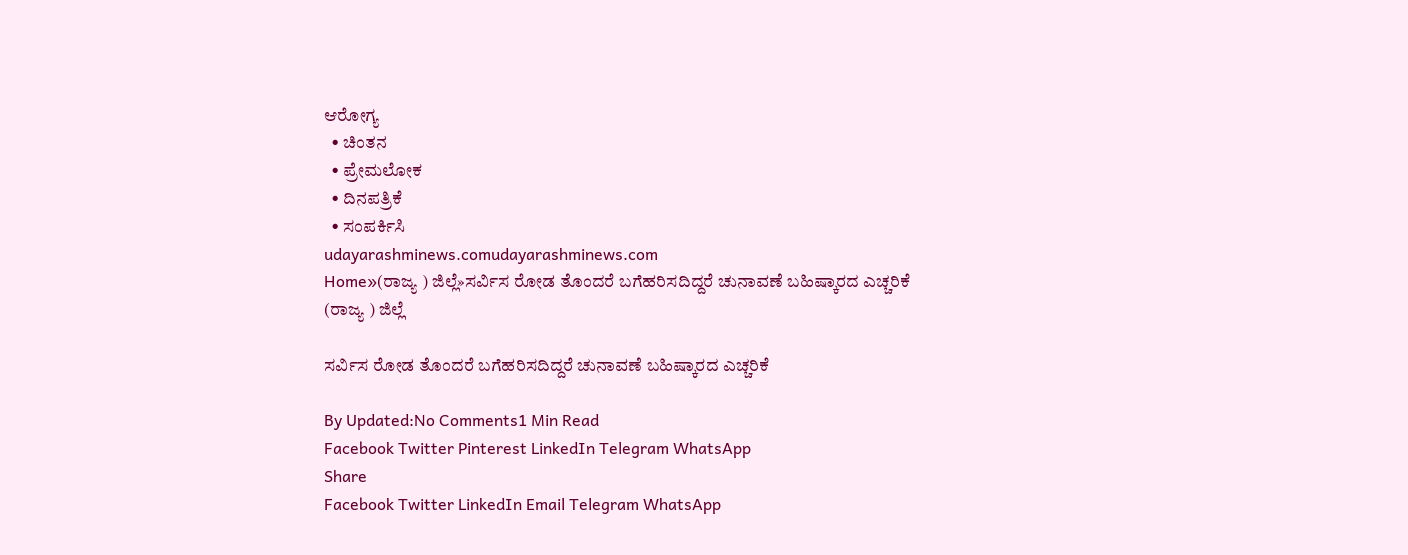ಆರೋಗ್ಯ
  • ಚಿಂತನ
  • ಪ್ರೇಮಲೋಕ
  • ದಿನಪತ್ರಿಕೆ
  • ಸಂಪರ್ಕಿಸಿ
udayarashminews.comudayarashminews.com
Home»(ರಾಜ್ಯ ) ಜಿಲ್ಲೆ»ಸರ್ವಿಸ ರೋಡ ತೊಂದರೆ ಬಗೆಹರಿಸದಿದ್ದರೆ ಚುನಾವಣೆ ಬಹಿಷ್ಕಾರದ ಎಚ್ಚರಿಕೆ
(ರಾಜ್ಯ ) ಜಿಲ್ಲೆ

ಸರ್ವಿಸ ರೋಡ ತೊಂದರೆ ಬಗೆಹರಿಸದಿದ್ದರೆ ಚುನಾವಣೆ ಬಹಿಷ್ಕಾರದ ಎಚ್ಚರಿಕೆ

By Updated:No Comments1 Min Read
Facebook Twitter Pinterest LinkedIn Telegram WhatsApp
Share
Facebook Twitter LinkedIn Email Telegram WhatsApp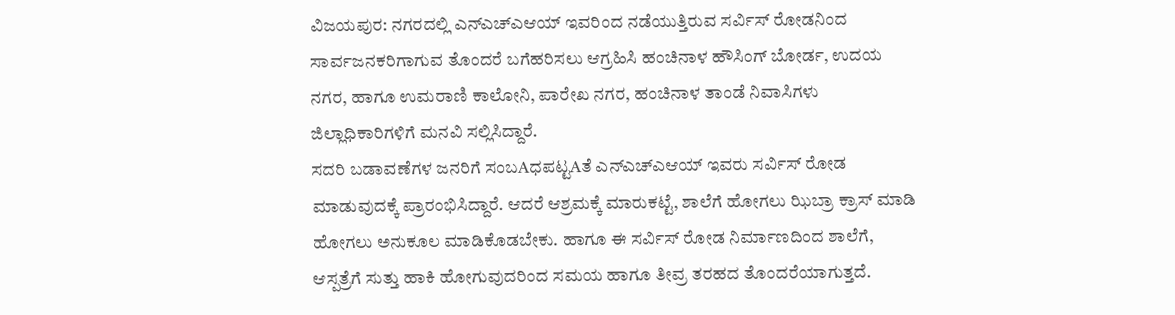ವಿಜಯಪುರ: ನಗರದಲ್ಲಿ ಎನ್‌ಎಚ್‌ಎಆಯ್ ಇವರಿಂದ ನಡೆಯುತ್ತಿರುವ ಸರ್ವಿಸ್ ರೋಡನಿಂದ ಸಾರ್ವಜನಕರಿಗಾಗುವ ತೊಂದರೆ ಬಗೆಹರಿಸಲು ಆಗ್ರಹಿಸಿ ಹಂಚಿನಾಳ ಹೌಸಿಂಗ್ ಬೋರ್ಡ, ಉದಯ ನಗರ, ಹಾಗೂ ಉಮರಾಣಿ ಕಾಲೋನಿ, ಪಾರೇಖ ನಗರ, ಹಂಚಿನಾಳ ತಾಂಡೆ ನಿವಾಸಿಗಳು ಜಿಲ್ಲಾಧಿಕಾರಿಗಳಿಗೆ ಮನವಿ ಸಲ್ಲಿಸಿದ್ದಾರೆ.
ಸದರಿ ಬಡಾವಣೆಗಳ ಜನರಿಗೆ ಸಂಬAಧಪಟ್ಟAತೆ ಎನ್‌ಎಚ್‌ಎಆಯ್ ಇವರು ಸರ್ವಿಸ್ ರೋಡ ಮಾಡುವುದಕ್ಕೆ ಪ್ರಾರಂಭಿಸಿದ್ದಾರೆ. ಆದರೆ ಆಶ್ರಮಕ್ಕೆ ಮಾರುಕಟ್ಟೆ, ಶಾಲೆಗೆ ಹೋಗಲು ಝಿಬ್ರಾ ಕ್ರಾಸ್ ಮಾಡಿ ಹೋಗಲು ಅನುಕೂಲ ಮಾಡಿಕೊಡಬೇಕು. ಹಾಗೂ ಈ ಸರ್ವಿಸ್ ರೋಡ ನಿರ್ಮಾಣದಿಂದ ಶಾಲೆಗೆ, ಆಸ್ಪತ್ರೆಗೆ ಸುತ್ತು ಹಾಕಿ ಹೋಗುವುದರಿಂದ ಸಮಯ ಹಾಗೂ ತೀವ್ರ ತರಹದ ತೊಂದರೆಯಾಗುತ್ತದೆ.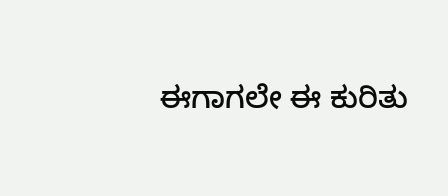ಈಗಾಗಲೇ ಈ ಕುರಿತು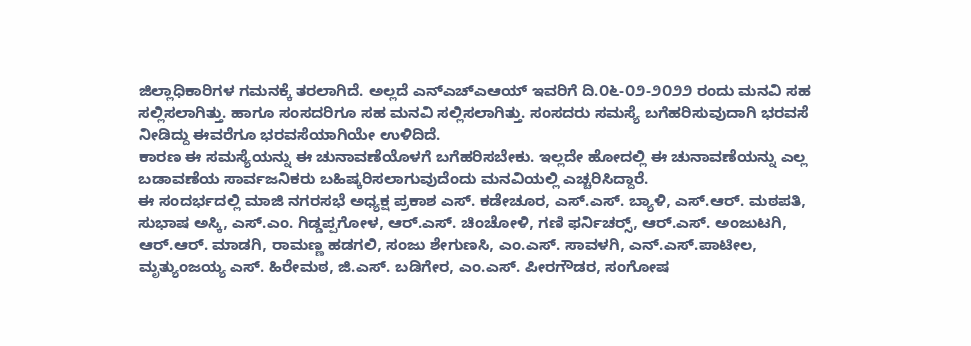ಜಿಲ್ಲಾಧಿಕಾರಿಗಳ ಗಮನಕ್ಕೆ ತರಲಾಗಿದೆ. ಅಲ್ಲದೆ ಎನ್‌ಎಚ್‌ಎಆಯ್ ಇವರಿಗೆ ದಿ.೦೬-೦೨-೨೦೨೨ ರಂದು ಮನವಿ ಸಹ ಸಲ್ಲಿಸಲಾಗಿತ್ತು. ಹಾಗೂ ಸಂಸದರಿಗೂ ಸಹ ಮನವಿ ಸಲ್ಲಿಸಲಾಗಿತ್ತು. ಸಂಸದರು ಸಮಸ್ಯೆ ಬಗೆಹರಿಸುವುದಾಗಿ ಭರವಸೆ ನೀಡಿದ್ದು ಈವರೆಗೂ ಭರವಸೆಯಾಗಿಯೇ ಉಳಿದಿದೆ.
ಕಾರಣ ಈ ಸಮಸ್ಯೆಯನ್ನು ಈ ಚುನಾವಣೆಯೊಳಗೆ ಬಗೆಹರಿಸಬೇಕು. ಇಲ್ಲದೇ ಹೋದಲ್ಲಿ ಈ ಚುನಾವಣೆಯನ್ನು ಎಲ್ಲ ಬಡಾವಣೆಯ ಸಾರ್ವಜನಿಕರು ಬಹಿಷ್ಕರಿಸಲಾಗುವುದೆಂದು ಮನವಿಯಲ್ಲಿ ಎಚ್ಚರಿಸಿದ್ದಾರೆ.
ಈ ಸಂದರ್ಭದಲ್ಲಿ ಮಾಜಿ ನಗರಸಭೆ ಅಧ್ಯಕ್ಷ ಪ್ರಕಾಶ ಎಸ್. ಕಡೇಚೂರ, ಎಸ್.ಎಸ್. ಬ್ಯಾಳಿ, ಎಸ್.ಆರ್. ಮಠಪತಿ, ಸುಭಾಷ ಅಸ್ಕಿ, ಎಸ್.ಎಂ. ಗಿಡ್ಡಪ್ಪಗೋಳ, ಆರ್.ಎಸ್. ಚಿಂಚೋಳಿ, ಗಣಿ ಫರ್ನಿಚರ‍್ಸ್, ಆರ್.ಎಸ್. ಅಂಜುಟಗಿ, ಆರ್.ಆರ್. ಮಾಡಗಿ, ರಾಮಣ್ಣ ಹಡಗಲಿ, ಸಂಜು ಶೇಗುಣಸಿ, ಎಂ.ಎಸ್. ಸಾವಳಗಿ, ಎನ್.ಎಸ್.ಪಾಟೀಲ, ಮೃತ್ಯುಂಜಯ್ಯ ಎಸ್. ಹಿರೇಮಠ, ಜಿ.ಎಸ್. ಬಡಿಗೇರ, ಎಂ.ಎಸ್. ಪೀರಗೌಡರ, ಸಂಗೋಷ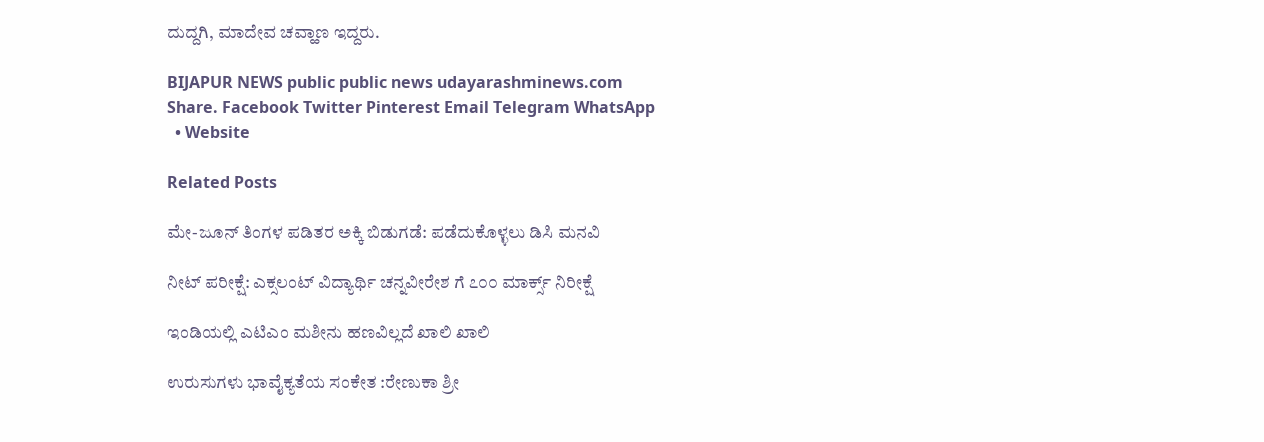ದುದ್ದಗಿ, ಮಾದೇವ ಚವ್ಹಾಣ ಇದ್ದರು.

BIJAPUR NEWS public public news udayarashminews.com
Share. Facebook Twitter Pinterest Email Telegram WhatsApp
  • Website

Related Posts

ಮೇ-ಜೂನ್ ತಿಂಗಳ ಪಡಿತರ ಅಕ್ಕಿ ಬಿಡುಗಡೆ: ಪಡೆದುಕೊಳ್ಳಲು ಡಿಸಿ ಮನವಿ

ನೀಟ್ ಪರೀಕ್ಷೆ: ಎಕ್ಸಲಂಟ್ ವಿದ್ಯಾರ್ಥಿ ಚನ್ನವೀರೇಶ ಗೆ ೭೦೦ ಮಾರ್ಕ್ಸ್ ನಿರೀಕ್ಷೆ

ಇಂಡಿಯಲ್ಲಿ ಎಟಿಎಂ ಮಶೀನು ಹಣವಿಲ್ಲದೆ ಖಾಲಿ ಖಾಲಿ

ಉರುಸುಗಳು ಭಾವೈಕ್ಯತೆಯ ಸಂಕೇತ :ರೇಣುಕಾ ಶ್ರೀ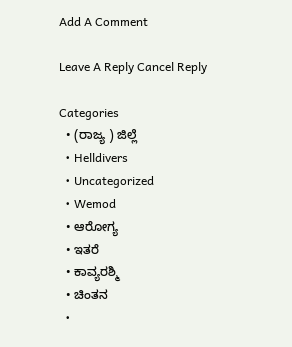Add A Comment

Leave A Reply Cancel Reply

Categories
  • (ರಾಜ್ಯ ) ಜಿಲ್ಲೆ
  • Helldivers
  • Uncategorized
  • Wemod
  • ಆರೋಗ್ಯ
  • ಇತರೆ
  • ಕಾವ್ಯರಶ್ಮಿ
  • ಚಿಂತನ
  •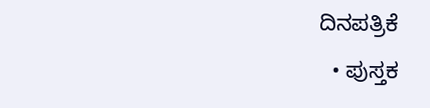ದಿನಪತ್ರಿಕೆ
  • ಪುಸ್ತಕ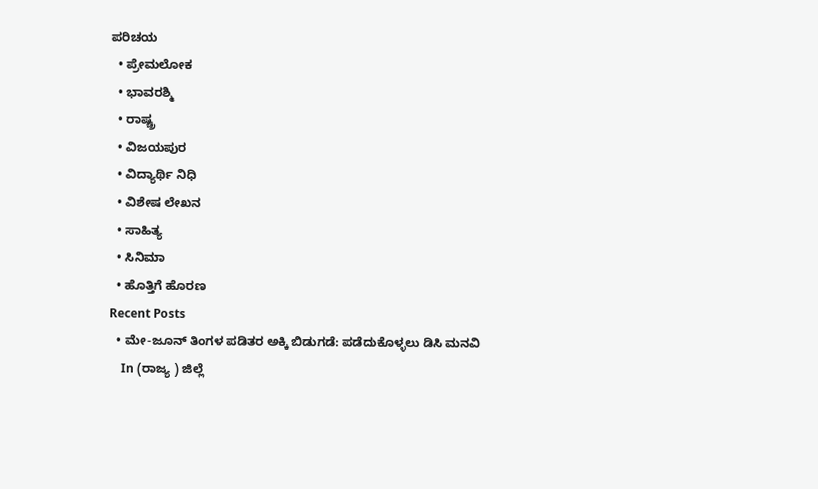ಪರಿಚಯ
  • ಪ್ರೇಮಲೋಕ
  • ಭಾವರಶ್ಮಿ
  • ರಾಷ್ಚ್ರ
  • ವಿಜಯಪುರ
  • ವಿದ್ಯಾರ್ಥಿ ನಿಧಿ
  • ವಿಶೇಷ ಲೇಖನ
  • ಸಾಹಿತ್ಯ
  • ಸಿನಿಮಾ
  • ಹೊತ್ತಿಗೆ ಹೊರಣ
Recent Posts
  • ಮೇ-ಜೂನ್ ತಿಂಗಳ ಪಡಿತರ ಅಕ್ಕಿ ಬಿಡುಗಡೆ: ಪಡೆದುಕೊಳ್ಳಲು ಡಿಸಿ ಮನವಿ
    In (ರಾಜ್ಯ ) ಜಿಲ್ಲೆ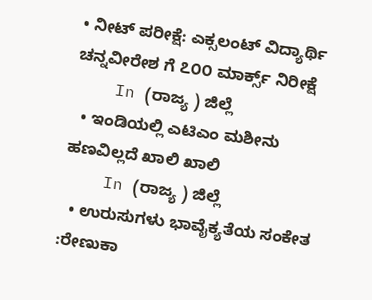• ನೀಟ್ ಪರೀಕ್ಷೆ: ಎಕ್ಸಲಂಟ್ ವಿದ್ಯಾರ್ಥಿ ಚನ್ನವೀರೇಶ ಗೆ ೭೦೦ ಮಾರ್ಕ್ಸ್ ನಿರೀಕ್ಷೆ
    In (ರಾಜ್ಯ ) ಜಿಲ್ಲೆ
  • ಇಂಡಿಯಲ್ಲಿ ಎಟಿಎಂ ಮಶೀನು ಹಣವಿಲ್ಲದೆ ಖಾಲಿ ಖಾಲಿ
    In (ರಾಜ್ಯ ) ಜಿಲ್ಲೆ
  • ಉರುಸುಗಳು ಭಾವೈಕ್ಯತೆಯ ಸಂಕೇತ :ರೇಣುಕಾ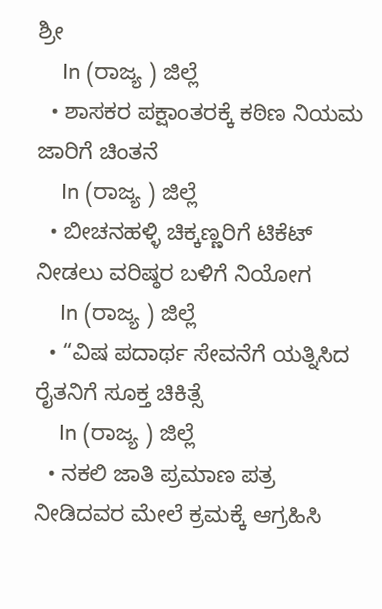ಶ್ರೀ
    In (ರಾಜ್ಯ ) ಜಿಲ್ಲೆ
  • ಶಾಸಕರ ಪಕ್ಷಾಂತರಕ್ಕೆ ಕಠಿಣ ನಿಯಮ ಜಾರಿಗೆ ಚಿಂತನೆ
    In (ರಾಜ್ಯ ) ಜಿಲ್ಲೆ
  • ಬೀಚನಹಳ್ಳಿ ಚಿಕ್ಕಣ್ಣರಿಗೆ ಟಿಕೆಟ್ ನೀಡಲು ವರಿಷ್ಠರ ಬಳಿಗೆ ನಿಯೋಗ
    In (ರಾಜ್ಯ ) ಜಿಲ್ಲೆ
  • “ವಿಷ ಪದಾರ್ಥ ಸೇವನೆಗೆ ಯತ್ನಿಸಿದ ರೈತನಿಗೆ ಸೂಕ್ತ ಚಿಕಿತ್ಸೆ
    In (ರಾಜ್ಯ ) ಜಿಲ್ಲೆ
  • ನಕಲಿ ಜಾತಿ ಪ್ರಮಾಣ ಪತ್ರ ನೀಡಿದವರ ಮೇಲೆ ಕ್ರಮಕ್ಕೆ ಆಗ್ರಹಿಸಿ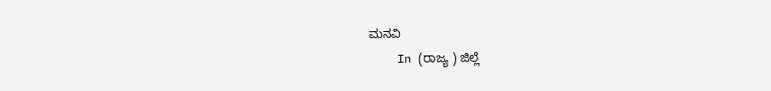ಮನವಿ
    In (ರಾಜ್ಯ ) ಜಿಲ್ಲೆ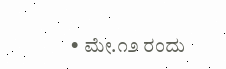• ಮೇ.೧೨ ರಂದು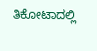ತಿಕೋಟಾದಲ್ಲಿ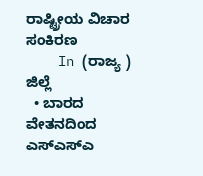ರಾಷ್ಟ್ರೀಯ ವಿಚಾರ ಸಂಕಿರಣ
    In (ರಾಜ್ಯ ) ಜಿಲ್ಲೆ
  • ಬಾರದ ವೇತನದಿಂದ ಎಸ್ಎಸ್ಎ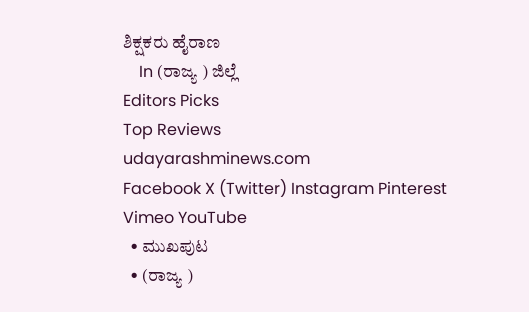ಶಿಕ್ಷಕರು ಹೈರಾಣ
    In (ರಾಜ್ಯ ) ಜಿಲ್ಲೆ
Editors Picks
Top Reviews
udayarashminews.com
Facebook X (Twitter) Instagram Pinterest Vimeo YouTube
  • ಮುಖಪುಟ
  • (ರಾಜ್ಯ )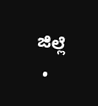ಜಿಲ್ಲೆ
  •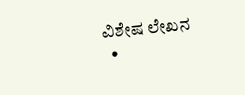ವಿಶೇಷ ಲೇಖನ
  •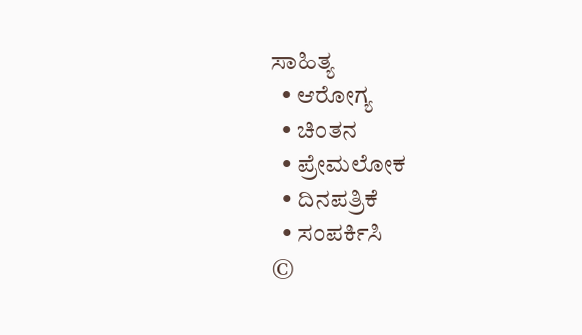ಸಾಹಿತ್ಯ
  • ಆರೋಗ್ಯ
  • ಚಿಂತನ
  • ಪ್ರೇಮಲೋಕ
  • ದಿನಪತ್ರಿಕೆ
  • ಸಂಪರ್ಕಿಸಿ
©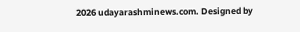2026 udayarashminews.com. Designed by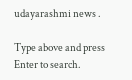udayarashmi news .

Type above and press Enter to search.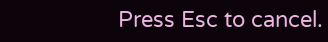Press Esc to cancel.